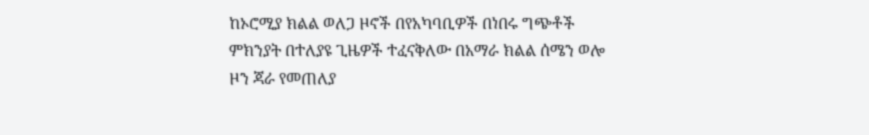ከኦሮሚያ ክልል ወለጋ ዞኖች በየአካባቢዎች በነበሩ ግጭቶች ምክንያት በተለያዩ ጊዜዎች ተፈናቅለው በአማራ ክልል ሰሜን ወሎ ዞን ጃራ የመጠለያ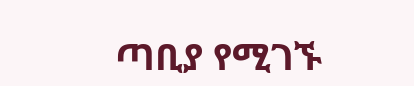ጣቢያ የሚገኙ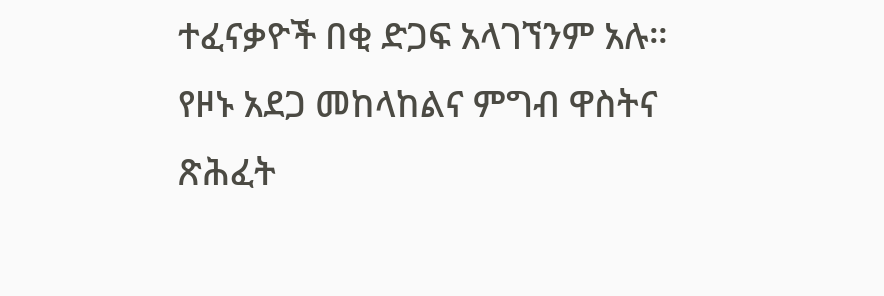ተፈናቃዮች በቂ ድጋፍ አላገኘንም አሉ። የዞኑ አደጋ መከላከልና ምግብ ዋስትና ጽሕፈት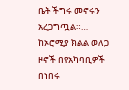ቤት ችግሩ መኖሩን አረጋግጧል።…
ከኦሮሚያ ክልል ወለጋ ዞኖች በየአካባቢዎች በነበሩ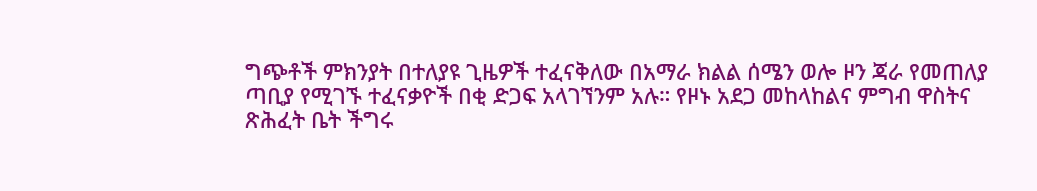ግጭቶች ምክንያት በተለያዩ ጊዜዎች ተፈናቅለው በአማራ ክልል ሰሜን ወሎ ዞን ጃራ የመጠለያ ጣቢያ የሚገኙ ተፈናቃዮች በቂ ድጋፍ አላገኘንም አሉ። የዞኑ አደጋ መከላከልና ምግብ ዋስትና ጽሕፈት ቤት ችግሩ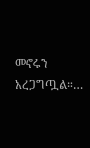መኖሩን አረጋግጧል።…